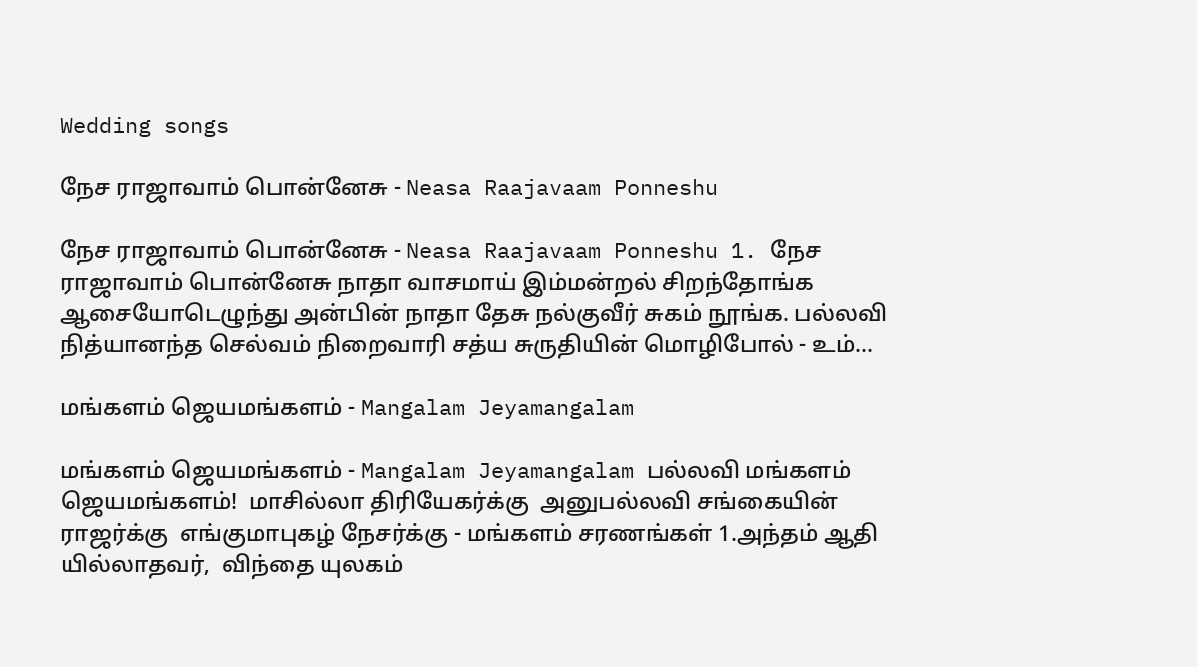Wedding songs

நேச ராஜாவாம் பொன்னேசு - Neasa Raajavaam Ponneshu

நேச ராஜாவாம் பொன்னேசு - Neasa Raajavaam Ponneshu 1. நேச ராஜாவாம் பொன்னேசு நாதா வாசமாய் இம்மன்றல் சிறந்தோங்க ஆசையோடெழுந்து அன்பின் நாதா தேசு நல்குவீர் சுகம் நூங்க. பல்லவி நித்யானந்த செல்வம் நிறைவாரி சத்ய சுருதியின் மொழிபோல் - உம்…

மங்களம் ஜெயமங்களம் - Mangalam Jeyamangalam

மங்களம் ஜெயமங்களம் - Mangalam Jeyamangalam பல்லவி மங்களம் ஜெயமங்களம்!  மாசில்லா திரியேகர்க்கு  அனுபல்லவி சங்கையின் ராஜர்க்கு  எங்குமாபுகழ் நேசர்க்கு - மங்களம் சரணங்கள் 1.அந்தம் ஆதி யில்லாதவர்,  விந்தை யுலகம்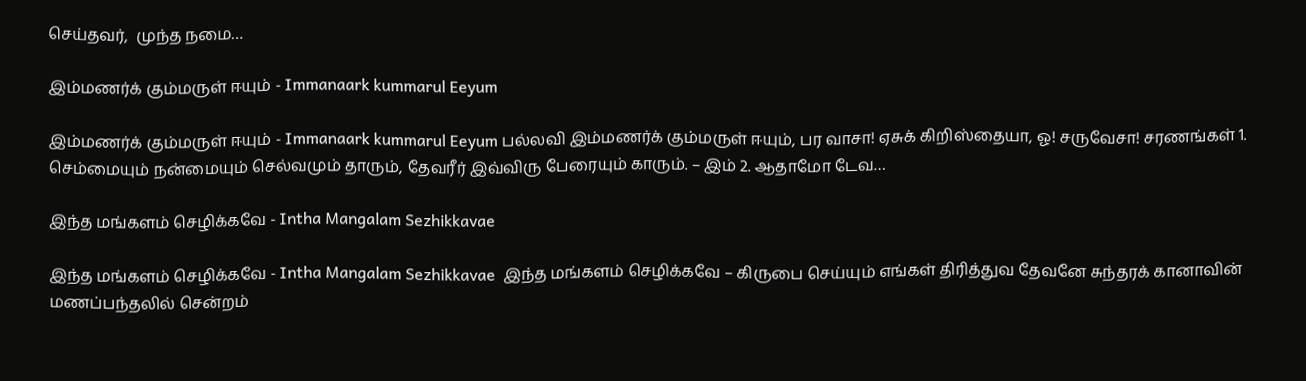செய்தவர்,  முந்த நமை…

இம்மணர்க் கும்மருள் ஈயும் - Immanaark kummarul Eeyum

இம்மணர்க் கும்மருள் ஈயும் - Immanaark kummarul Eeyum பல்லவி இம்மணர்க் கும்மருள் ஈயும், பர வாசா! ஏசுக் கிறிஸ்தையா, ஓ! சருவேசா! சரணங்கள் 1. செம்மையும் நன்மையும் செல்வமும் தாரும், தேவரீர் இவ்விரு பேரையும் காரும். – இம் 2. ஆதாமோ டேவ…

இந்த மங்களம் செழிக்கவே - Intha Mangalam Sezhikkavae

இந்த மங்களம் செழிக்கவே - Intha Mangalam Sezhikkavae  இந்த மங்களம் செழிக்கவே – கிருபை செய்யும் எங்கள் திரித்துவ தேவனே சுந்தரக் கானாவின் மணப்பந்தலில் சென்றம்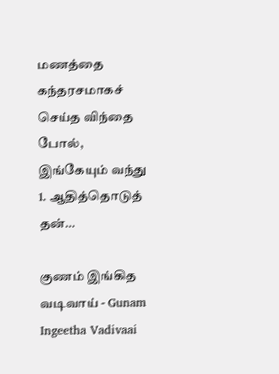மணத்தை கந்தரசமாகச் செய்த விந்தை போல், இங்கேயும் வந்து 1. ஆதித்தொடுத் தன்…

குணம் இங்கித வடிவாய் - Gunam Ingeetha Vadivaai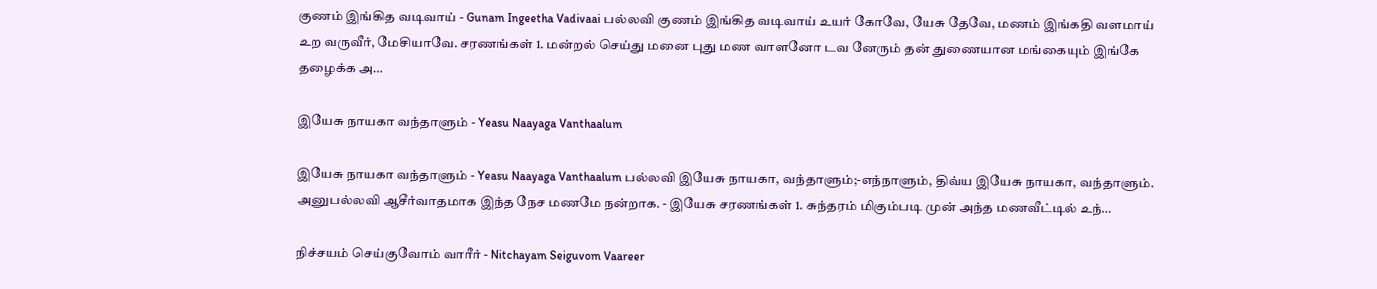குணம் இங்கித வடிவாய் - Gunam Ingeetha Vadivaai பல்லவி குணம் இங்கித வடிவாய் உயர் கோவே, யேசு தேவே, மணம் இங்கதி வளமாய் உற வருவீர், மேசியாவே. சரணங்கள் 1. மன்றல் செய்து மனை புது மண வாளனோ டவ னேரும் தன் துணையான மங்கையும் இங்கே தழைக்க அ…

இயேசு நாயகா வந்தாளும் - Yeasu Naayaga Vanthaalum

இயேசு நாயகா வந்தாளும் - Yeasu Naayaga Vanthaalum பல்லவி இயேசு நாயகா, வந்தாளும்;-எந்நாளும், திவ்ய இயேசு நாயகா, வந்தாளும். அனுபல்லவி ஆசீர்வாதமாக இந்த நேச மணமே நன்றாக. - இயேசு சரணங்கள் 1. சுந்தரம் மிகும்படி முன் அந்த மணவீட்டில் உந்…

நிச்சயம் செய்குவோம் வாரீர் - Nitchayam Seiguvom Vaareer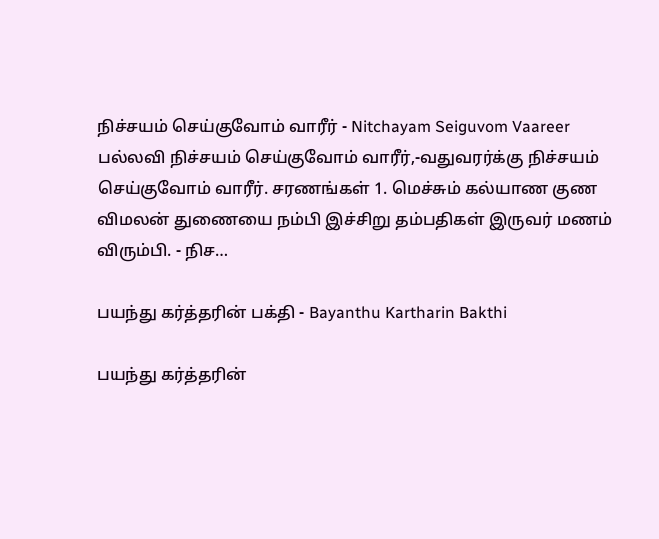நிச்சயம் செய்குவோம் வாரீர் - Nitchayam Seiguvom Vaareer பல்லவி நிச்சயம் செய்குவோம் வாரீர்,-வதுவரர்க்கு நிச்சயம் செய்குவோம் வாரீர். சரணங்கள் 1. மெச்சும் கல்யாண குண விமலன் துணையை நம்பி இச்சிறு தம்பதிகள் இருவர் மணம் விரும்பி. - நிச…

பயந்து கர்த்தரின் பக்தி - Bayanthu Kartharin Bakthi

பயந்து கர்த்தரின்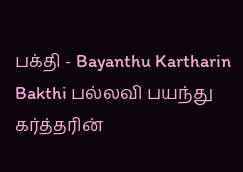பக்தி - Bayanthu Kartharin Bakthi பல்லவி பயந்து கர்த்தரின்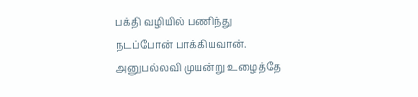பக்தி வழியில் பணிந்து நடப்போன் பாக்கியவான். அனுபல்லவி முயன்று உழைத்தே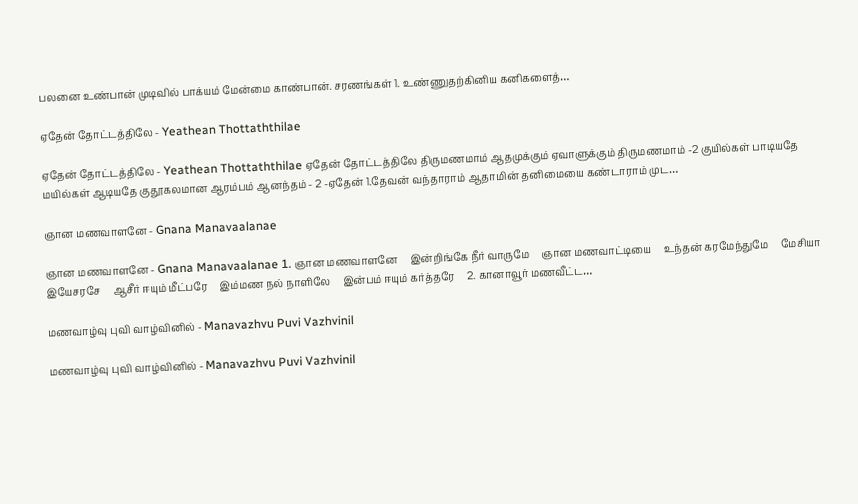பலனை உண்பான் முடிவில் பாக்யம் மேன்மை காண்பான். சரணங்கள் 1. உண்ணுதற்கினிய கனிகளைத்…

ஏதேன் தோட்டத்திலே - Yeathean Thottaththilae

ஏதேன் தோட்டத்திலே - Yeathean Thottaththilae ஏதேன் தோட்டத்திலே திருமணமாம் ஆதமுக்கும் ஏவாளுக்கும் திருமணமாம் -2 குயில்கள் பாடியதே மயில்கள் ஆடியதே குதூகலமான ஆரம்பம் ஆனந்தம் - 2 -ஏதேன் 1.தேவன் வந்தாராம் ஆதாமின் தனிமையை கண்டாராம் முட…

ஞான மணவாளனே - Gnana Manavaalanae

ஞான மணவாளனே - Gnana Manavaalanae 1. ஞான மணவாளனே     இன்றிங்கே நீர் வாருமே     ஞான மணவாட்டியை     உந்தன் கரமேந்துமே     மேசியா இயேசரசே     ஆசீர் ஈயும் மீட்பரே     இம்மண நல் நாளிலே     இன்பம் ஈயும் கர்த்தரே     2. கானாவூர் மணவீட்ட…

மணவாழ்வு புவி வாழ்வினில் - Manavazhvu Puvi Vazhvinil

மணவாழ்வு புவி வாழ்வினில் - Manavazhvu Puvi Vazhvinil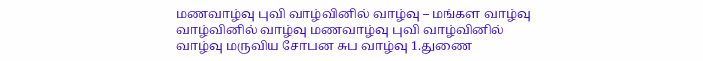மணவாழ்வு புவி வாழ்வினில் வாழ்வு – மங்கள வாழ்வு வாழ்வினில் வாழ்வு மணவாழ்வு புவி வாழ்வினில் வாழ்வு மருவிய சோபன சுப வாழ்வு 1.துணை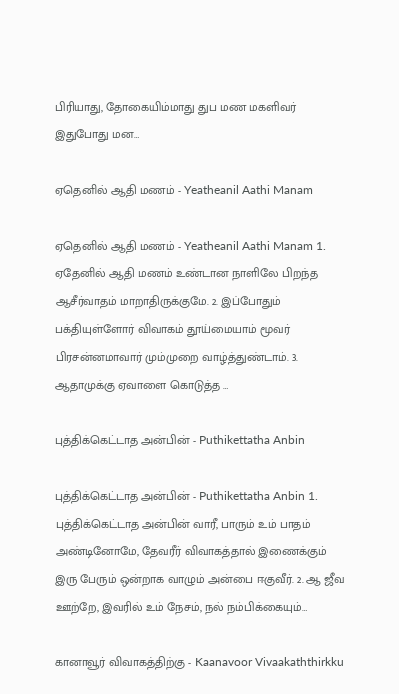பிரியாது, தோகையிம்மாது துப மண மகளிவர் இதுபோது மன…

ஏதெனில் ஆதி மணம் - Yeatheanil Aathi Manam

ஏதெனில் ஆதி மணம் - Yeatheanil Aathi Manam 1. ஏதேனில் ஆதி மணம் உண்டான நாளிலே பிறந்த ஆசீர்வாதம் மாறாதிருக்குமே. 2. இப்போதும் பக்தியுள்ளோர் விவாகம் தூய்மையாம் மூவர் பிரசன்னமாவார் மும்முறை வாழ்த்துண்டாம். 3. ஆதாமுக்கு ஏவாளை கொடுத்த …

புத்திக்கெட்டாத அன்பின் - Puthikettatha Anbin

புத்திக்கெட்டாத அன்பின் - Puthikettatha Anbin 1. புத்திக்கெட்டாத அன்பின் வாரீ, பாரும் உம் பாதம் அண்டினோமே, தேவரீர் விவாகத்தால் இணைக்கும் இரு பேரும் ஒன்றாக வாழும் அன்பை ஈகுவீர். 2. ஆ ஜீவ ஊற்றே, இவரில் உம் நேசம், நல் நம்பிக்கையும்…

கானாவூர் விவாகத்திற்கு - Kaanavoor Vivaakaththirkku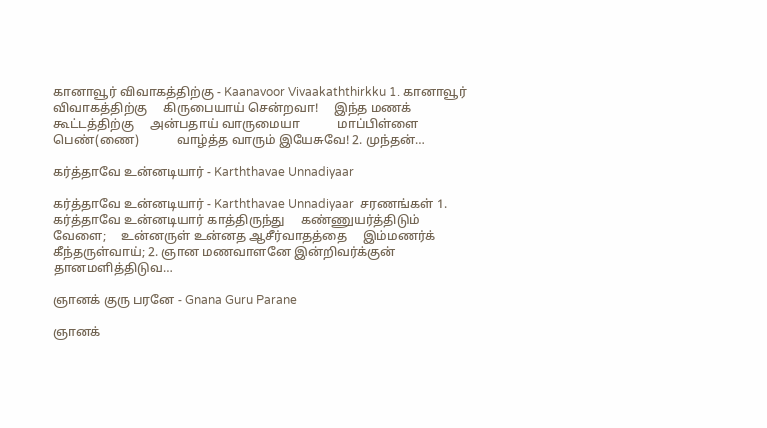கானாவூர் விவாகத்திற்கு - Kaanavoor Vivaakaththirkku 1. கானாவூர் விவாகத்திற்கு     கிருபையாய் சென்றவா!     இந்த மணக் கூட்டத்திற்கு     அன்பதாய் வாருமையா            மாப்பிள்ளை பெண்(ணை)            வாழ்த்த வாரும் இயேசுவே! 2. முந்தன்…

கர்த்தாவே உன்னடியார் - Karththavae Unnadiyaar

கர்த்தாவே உன்னடியார் - Karththavae Unnadiyaar  சரணங்கள் 1. கர்த்தாவே உன்னடியார் காத்திருந்து     கண்ணுயர்த்திடும் வேளை;     உன்னருள் உன்னத ஆசீர்வாதத்தை     இம்மணர்க் கீந்தருள்வாய்; 2. ஞான மணவாளனே இன்றிவர்க்குன்     தானமளித்திடுவ…

ஞானக் குரு பரனே - Gnana Guru Parane

ஞானக்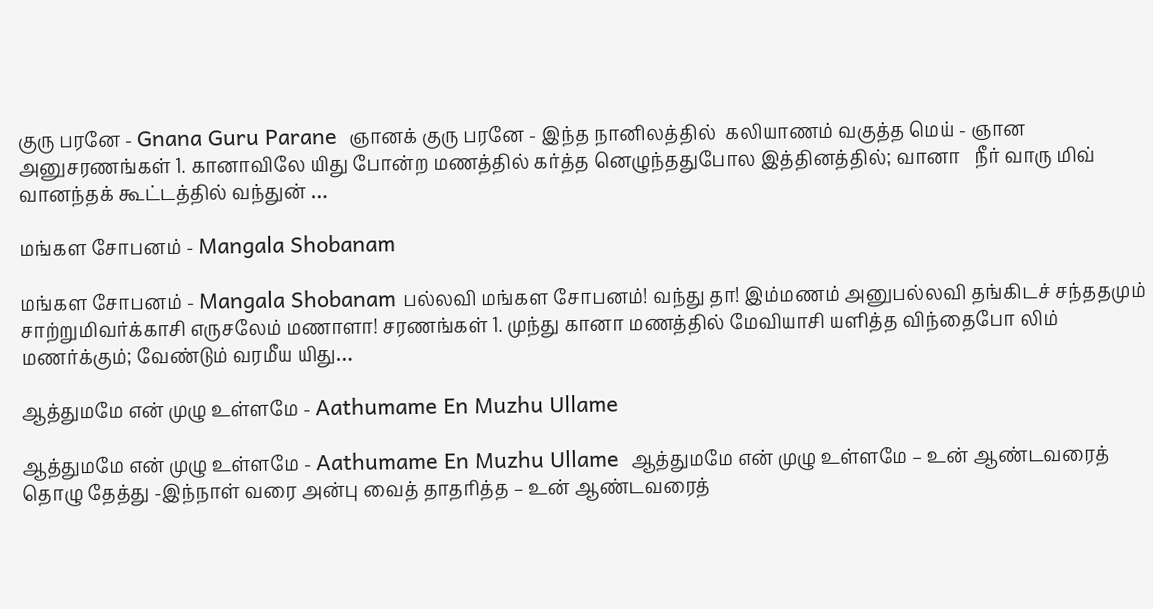குரு பரனே - Gnana Guru Parane  ஞானக் குரு பரனே - இந்த நானிலத்தில்  கலியாணம் வகுத்த மெய் - ஞான அனுசரணங்கள் 1. கானாவிலே யிது போன்ற மணத்தில் கர்த்த னெழுந்ததுபோல இத்தினத்தில்; வானா   நீர் வாரு மிவ் வானந்தக் கூட்டத்தில் வந்துன் …

மங்கள சோபனம் - Mangala Shobanam

மங்கள சோபனம் - Mangala Shobanam பல்லவி மங்கள சோபனம்! வந்து தா! இம்மணம் அனுபல்லவி தங்கிடச் சந்ததமும் சாற்றுமிவர்க்காசி எருசலேம் மணாளா! சரணங்கள் 1. முந்து கானா மணத்தில் மேவியாசி யளித்த விந்தைபோ லிம் மணர்க்கும்; வேண்டும் வரமீய யிது…

ஆத்துமமே என் முழு உள்ளமே - Aathumame En Muzhu Ullame

ஆத்துமமே என் முழு உள்ளமே - Aathumame En Muzhu Ullame  ஆத்துமமே என் முழு உள்ளமே – உன் ஆண்டவரைத் தொழு தேத்து -இந்நாள் வரை அன்பு வைத் தாதரித்த – உன் ஆண்டவரைத்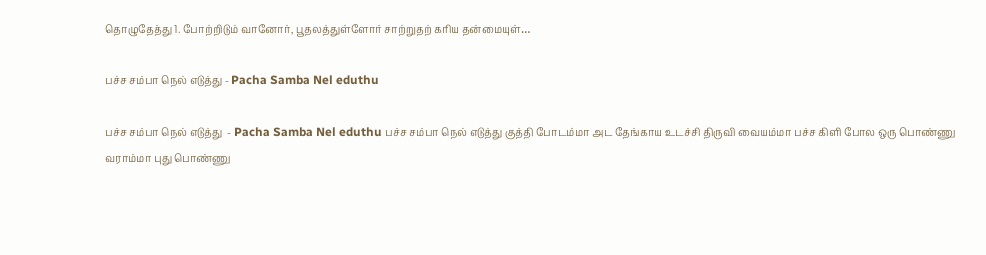தொழுதேத்து 1. போற்றிடும் வானோர், பூதலத்துள்ளோர் சாற்றுதற் கரிய தன்மையுள்…

பச்ச சம்பா நெல் எடுத்து - Pacha Samba Nel eduthu

பச்ச சம்பா நெல் எடுத்து  - Pacha Samba Nel eduthu பச்ச சம்பா நெல் எடுத்து குத்தி போடம்மா அட தேங்காய உடச்சி திருவி வையம்மா பச்ச கிளி போல ஒரு பொண்ணு வராம்மா புது பொண்ணு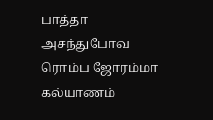பாத்தா அசந்துபோவ ரொம்ப ஜோரம்மா கல்யாணம்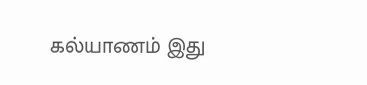கல்யாணம் இது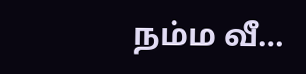நம்ம வீ…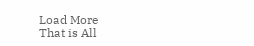Load More
That is All